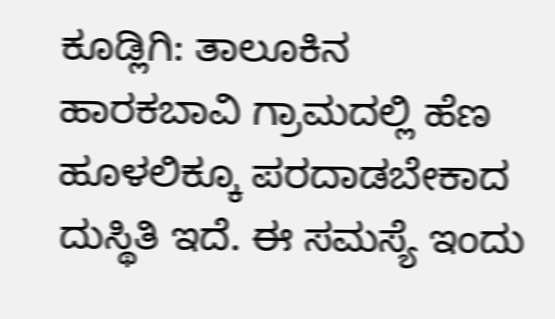ಕೂಡ್ಲಿಗಿ: ತಾಲೂಕಿನ ಹಾರಕಬಾವಿ ಗ್ರಾಮದಲ್ಲಿ ಹೆಣ ಹೂಳಲಿಕ್ಕೂ ಪರದಾಡಬೇಕಾದ ದುಸ್ಥಿತಿ ಇದೆ. ಈ ಸಮಸ್ಯೆ ಇಂದು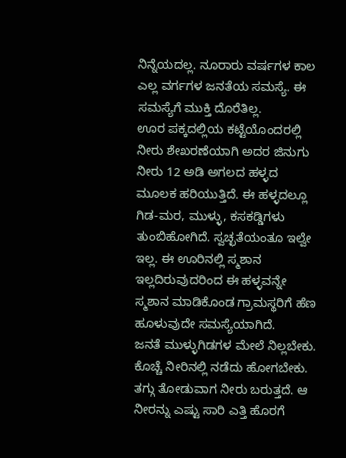ನಿನ್ನೆಯದಲ್ಲ. ನೂರಾರು ವರ್ಷಗಳ ಕಾಲ ಎಲ್ಲ ವರ್ಗಗಳ ಜನತೆಯ ಸಮಸ್ಯೆ. ಈ ಸಮಸ್ಯೆಗೆ ಮುಕ್ತಿ ದೊರೆತಿಲ್ಲ.
ಊರ ಪಕ್ಕದಲ್ಲಿಯ ಕಟ್ಟೆಯೊಂದರಲ್ಲಿ ನೀರು ಶೇಖರಣೆಯಾಗಿ ಅದರ ಜಿನುಗು ನೀರು 12 ಅಡಿ ಅಗಲದ ಹಳ್ಳದ ಮೂಲಕ ಹರಿಯುತ್ತಿದೆ. ಈ ಹಳ್ಳದಲ್ಲೂ ಗಿಡ-ಮರ, ಮುಳ್ಳು, ಕಸಕಡ್ಡಿಗಳು ತುಂಬಿಹೋಗಿದೆ. ಸ್ವಚ್ಛತೆಯಂತೂ ಇಲ್ವೇ ಇಲ್ಲ. ಈ ಊರಿನಲ್ಲಿ ಸ್ಮಶಾನ ಇಲ್ಲದಿರುವುದರಿಂದ ಈ ಹಳ್ಳವನ್ನೇ ಸ್ಮಶಾನ ಮಾಡಿಕೊಂಡ ಗ್ರಾಮಸ್ಥರಿಗೆ ಹೆಣ ಹೂಳುವುದೇ ಸಮಸ್ಯೆಯಾಗಿದೆ.
ಜನತೆ ಮುಳ್ಳುಗಿಡಗಳ ಮೇಲೆ ನಿಲ್ಲಬೇಕು. ಕೊಚ್ಚೆ ನೀರಿನಲ್ಲಿ ನಡೆದು ಹೋಗಬೇಕು. ತಗ್ಗು ತೋಡುವಾಗ ನೀರು ಬರುತ್ತದೆ. ಆ ನೀರನ್ನು ಎಷ್ಟು ಸಾರಿ ಎತ್ತಿ ಹೊರಗೆ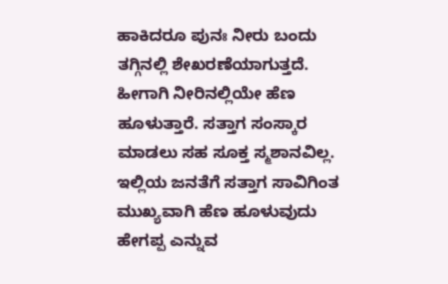ಹಾಕಿದರೂ ಪುನಃ ನೀರು ಬಂದು ತಗ್ಗಿನಲ್ಲಿ ಶೇಖರಣೆಯಾಗುತ್ತದೆ. ಹೀಗಾಗಿ ನೀರಿನಲ್ಲಿಯೇ ಹೆಣ ಹೂಳುತ್ತಾರೆ. ಸತ್ತಾಗ ಸಂಸ್ಕಾರ ಮಾಡಲು ಸಹ ಸೂಕ್ತ ಸ್ಮಶಾನವಿಲ್ಲ. ಇಲ್ಲಿಯ ಜನತೆಗೆ ಸತ್ತಾಗ ಸಾವಿಗಿಂತ ಮುಖ್ಯವಾಗಿ ಹೆಣ ಹೂಳುವುದು ಹೇಗಪ್ಪ ಎನ್ನುವ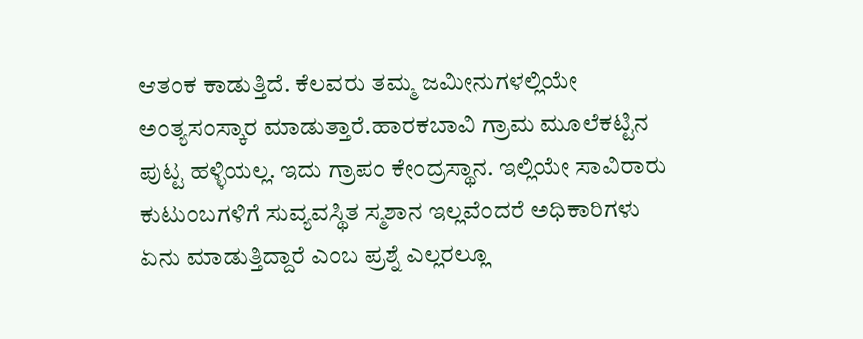ಆತಂಕ ಕಾಡುತ್ತಿದೆ. ಕೆಲವರು ತಮ್ಮ ಜಮೀನುಗಳಲ್ಲಿಯೇ ಅಂತ್ಯಸಂಸ್ಕಾರ ಮಾಡುತ್ತಾರೆ.ಹಾರಕಬಾವಿ ಗ್ರಾಮ ಮೂಲೆಕಟ್ಟಿನ ಪುಟ್ಟ ಹಳ್ಳಿಯಲ್ಲ. ಇದು ಗ್ರಾಪಂ ಕೇಂದ್ರಸ್ಥಾನ. ಇಲ್ಲಿಯೇ ಸಾವಿರಾರು ಕುಟುಂಬಗಳಿಗೆ ಸುವ್ಯವಸ್ಥಿತ ಸ್ಮಶಾನ ಇಲ್ಲವೆಂದರೆ ಅಧಿಕಾರಿಗಳು ಏನು ಮಾಡುತ್ತಿದ್ದಾರೆ ಎಂಬ ಪ್ರಶ್ನೆ ಎಲ್ಲರಲ್ಲೂ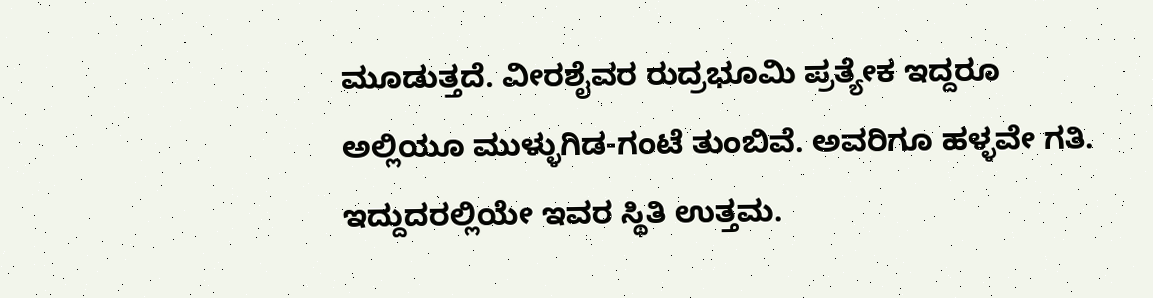ಮೂಡುತ್ತದೆ. ವೀರಶೈವರ ರುದ್ರಭೂಮಿ ಪ್ರತ್ಯೇಕ ಇದ್ದರೂ ಅಲ್ಲಿಯೂ ಮುಳ್ಳುಗಿಡ-ಗಂಟೆ ತುಂಬಿವೆ. ಅವರಿಗೂ ಹಳ್ಳವೇ ಗತಿ. ಇದ್ದುದರಲ್ಲಿಯೇ ಇವರ ಸ್ಥಿತಿ ಉತ್ತಮ.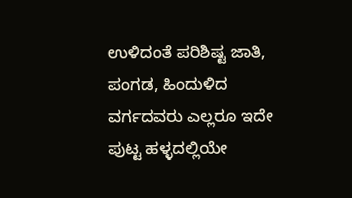ಉಳಿದಂತೆ ಪರಿಶಿಷ್ಟ ಜಾತಿ, ಪಂಗಡ, ಹಿಂದುಳಿದ ವರ್ಗದವರು ಎಲ್ಲರೂ ಇದೇ ಪುಟ್ಟ ಹಳ್ಳದಲ್ಲಿಯೇ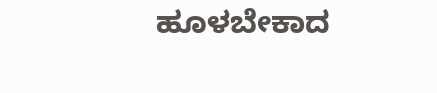ಹೂಳಬೇಕಾದ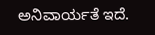ಅನಿವಾರ್ಯತೆ ಇದೆ.